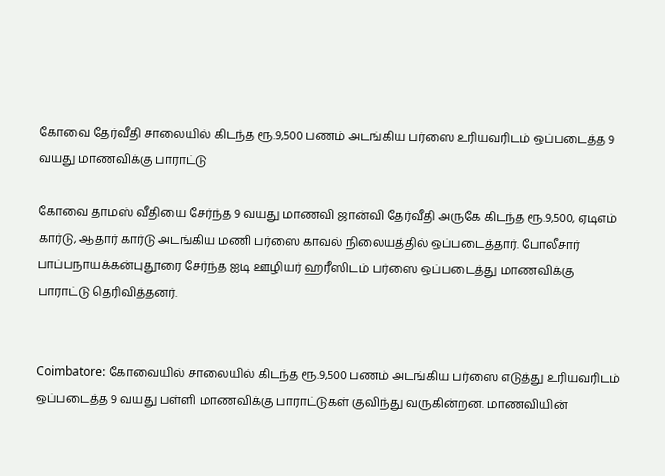கோவை தேர்வீதி சாலையில் கிடந்த ரூ.9,500 பணம் அடங்கிய பர்ஸை உரியவரிடம் ஒப்படைத்த 9 வயது மாணவிக்கு பாராட்டு

கோவை தாமஸ் வீதியை சேர்ந்த 9 வயது மாணவி ஜான்வி தேர்வீதி அருகே கிடந்த ரூ.9,500, ஏடிஎம் கார்டு, ஆதார் கார்டு அடங்கிய மணி பர்ஸை காவல் நிலையத்தில் ஒப்படைத்தார். போலீசார் பாப்பநாயக்கன்புதூரை சேர்ந்த ஐடி ஊழியர் ஹரீஸிடம் பர்ஸை ஒப்படைத்து மாணவிக்கு பாராட்டு தெரிவித்தனர்.


Coimbatore: கோவையில் சாலையில் கிடந்த ரூ.9,500 பணம் அடங்கிய பர்ஸை எடுத்து உரியவரிடம் ஒப்படைத்த 9 வயது பள்ளி மாணவிக்கு பாராட்டுகள் குவிந்து வருகின்றன. மாணவியின்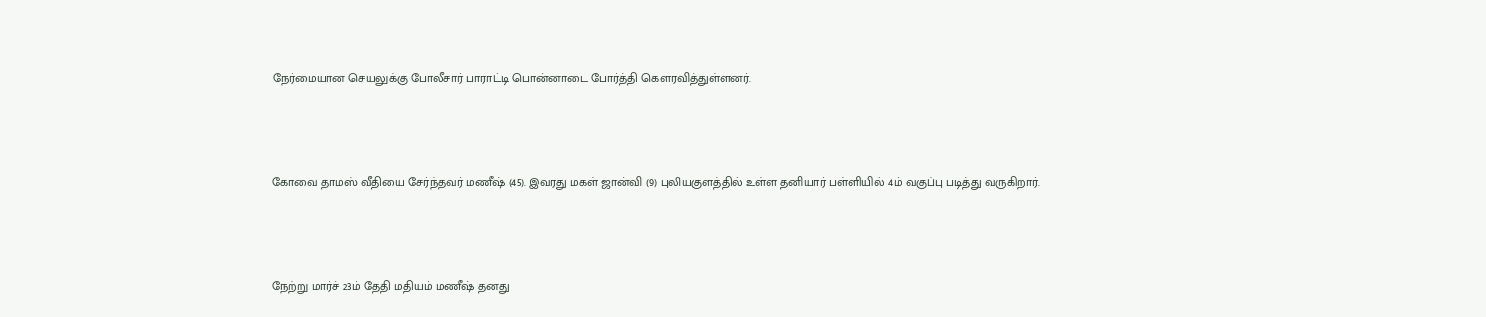நேர்மையான செயலுக்கு போலீசார் பாராட்டி பொன்னாடை போர்த்தி கௌரவித்துள்ளனர்.




கோவை தாமஸ் வீதியை சேர்ந்தவர் மணீஷ் (45). இவரது மகள் ஜான்வி (9) புலியகுளத்தில் உள்ள தனியார் பள்ளியில் 4ம் வகுப்பு படித்து வருகிறார்.




நேற்று மார்ச் 23ம் தேதி மதியம் மணீஷ் தனது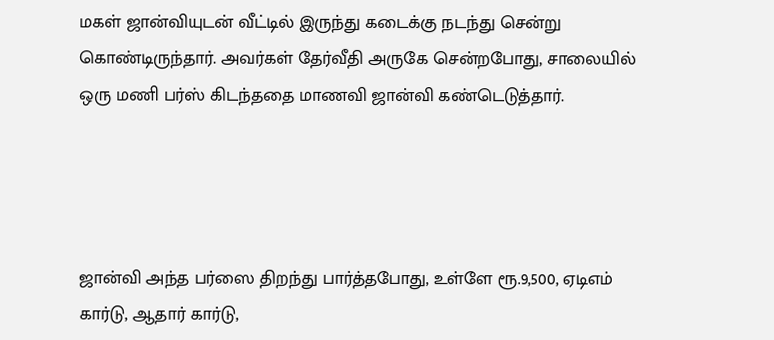மகள் ஜான்வியுடன் வீட்டில் இருந்து கடைக்கு நடந்து சென்று கொண்டிருந்தார். அவர்கள் தேர்வீதி அருகே சென்றபோது, சாலையில் ஒரு மணி பர்ஸ் கிடந்ததை மாணவி ஜான்வி கண்டெடுத்தார்.




ஜான்வி அந்த பர்ஸை திறந்து பார்த்தபோது, உள்ளே ரூ.9,500, ஏடிஎம் கார்டு, ஆதார் கார்டு,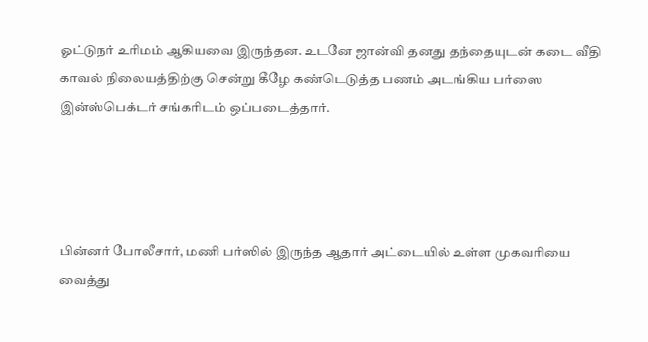ஓட்டுநர் உரிமம் ஆகியவை இருந்தன. உடனே ஜான்வி தனது தந்தையுடன் கடை வீதி காவல் நிலையத்திற்கு சென்று கீழே கண்டெடுத்த பணம் அடங்கிய பர்ஸை இன்ஸ்பெக்டர் சங்கரிடம் ஒப்படைத்தார்.




பின்னர் போலீசார், மணி பர்ஸில் இருந்த ஆதார் அட்டையில் உள்ள முகவரியை வைத்து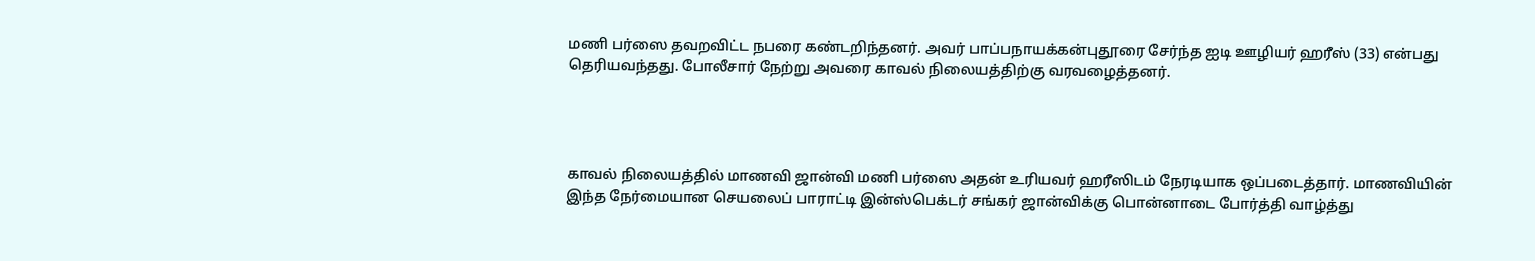மணி பர்ஸை தவறவிட்ட நபரை கண்டறிந்தனர். அவர் பாப்பநாயக்கன்புதூரை சேர்ந்த ஐடி ஊழியர் ஹரீஸ் (33) என்பது தெரியவந்தது. போலீசார் நேற்று அவரை காவல் நிலையத்திற்கு வரவழைத்தனர்.




காவல் நிலையத்தில் மாணவி ஜான்வி மணி பர்ஸை அதன் உரியவர் ஹரீஸிடம் நேரடியாக ஒப்படைத்தார். மாணவியின் இந்த நேர்மையான செயலைப் பாராட்டி இன்ஸ்பெக்டர் சங்கர் ஜான்விக்கு பொன்னாடை போர்த்தி வாழ்த்து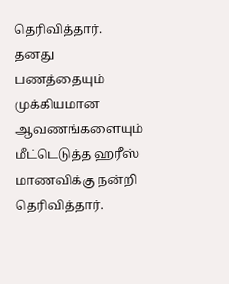தெரிவித்தார். தனது பணத்தையும் முக்கியமான ஆவணங்களையும் மீட்டெடுத்த ஹரீஸ் மாணவிக்கு நன்றி தெரிவித்தார்.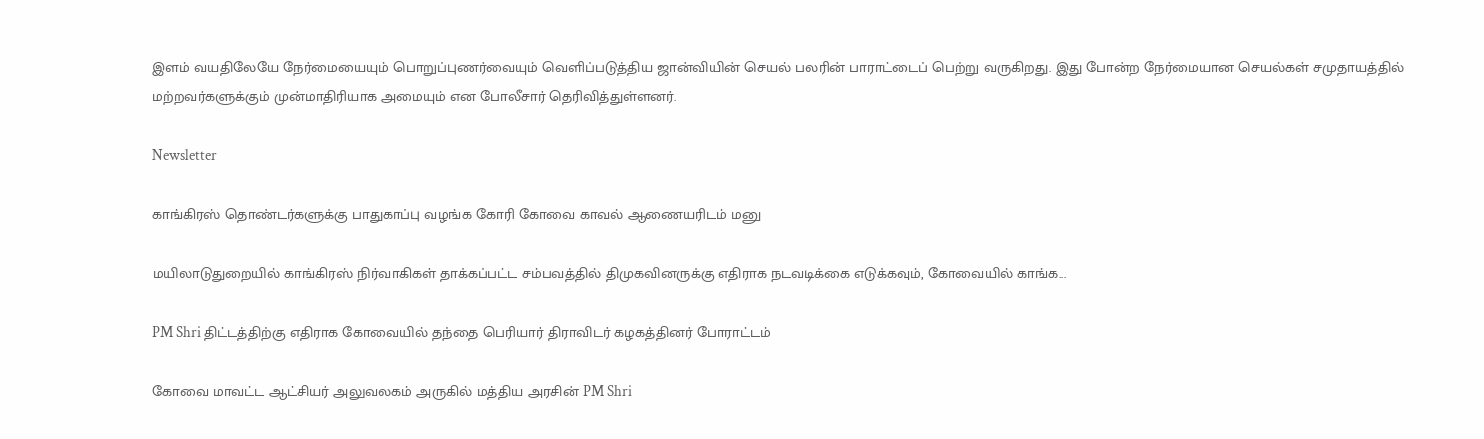இளம் வயதிலேயே நேர்மையையும் பொறுப்புணர்வையும் வெளிப்படுத்திய ஜான்வியின் செயல் பலரின் பாராட்டைப் பெற்று வருகிறது. இது போன்ற நேர்மையான செயல்கள் சமுதாயத்தில் மற்றவர்களுக்கும் முன்மாதிரியாக அமையும் என போலீசார் தெரிவித்துள்ளனர்.

Newsletter

காங்கிரஸ் தொண்டர்களுக்கு பாதுகாப்பு வழங்க கோரி கோவை காவல் ஆணையரிடம் மனு

மயிலாடுதுறையில் காங்கிரஸ் நிர்வாகிகள் தாக்கப்பட்ட சம்பவத்தில் திமுகவினருக்கு எதிராக நடவடிக்கை எடுக்கவும், கோவையில் காங்க...

PM Shri திட்டத்திற்கு எதிராக கோவையில் தந்தை பெரியார் திராவிடர் கழகத்தினர் போராட்டம்

கோவை மாவட்ட ஆட்சியர் அலுவலகம் அருகில் மத்திய அரசின் PM Shri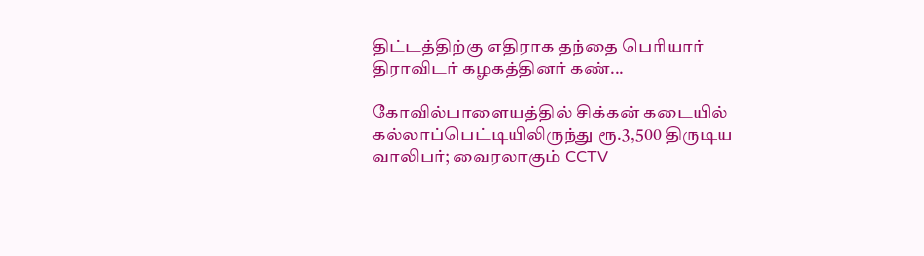திட்டத்திற்கு எதிராக தந்தை பெரியார் திராவிடர் கழகத்தினர் கண்...

கோவில்பாளையத்தில் சிக்கன் கடையில் கல்லாப்பெட்டியிலிருந்து ரூ.3,500 திருடிய வாலிபர்; வைரலாகும் CCTV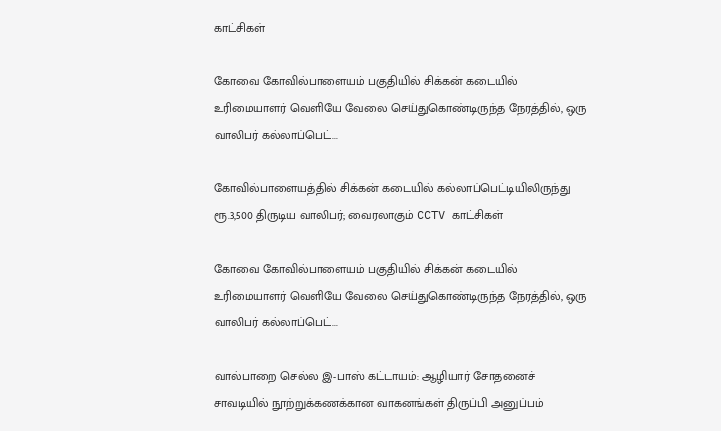காட்சிகள்

கோவை கோவில்பாளையம் பகுதியில் சிக்கன் கடையில் உரிமையாளர் வெளியே வேலை செய்துகொண்டிருந்த நேரத்தில், ஒரு வாலிபர் கல்லாப்பெட்...

கோவில்பாளையத்தில் சிக்கன் கடையில் கல்லாப்பெட்டியிலிருந்து ரூ.3,500 திருடிய வாலிபர்; வைரலாகும் CCTV காட்சிகள்

கோவை கோவில்பாளையம் பகுதியில் சிக்கன் கடையில் உரிமையாளர் வெளியே வேலை செய்துகொண்டிருந்த நேரத்தில், ஒரு வாலிபர் கல்லாப்பெட்...

வால்பாறை செல்ல இ-பாஸ் கட்டாயம்: ஆழியார் சோதனைச் சாவடியில் நூற்றுக்கணக்கான வாகனங்கள் திருப்பி அனுப்பம்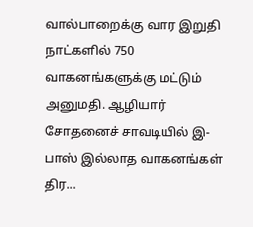வால்பாறைக்கு வார இறுதி நாட்களில் 750 வாகனங்களுக்கு மட்டும் அனுமதி. ஆழியார் சோதனைச் சாவடியில் இ-பாஸ் இல்லாத வாகனங்கள் திர...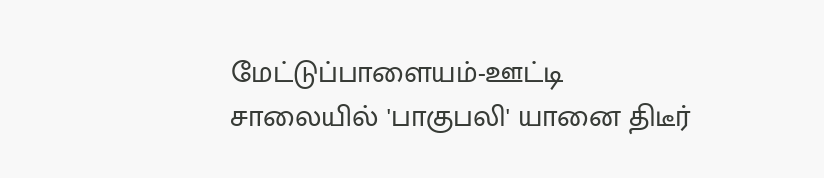மேட்டுப்பாளையம்-ஊட்டி சாலையில் 'பாகுபலி' யானை திடீர்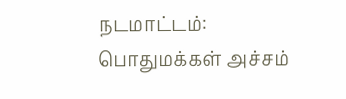நடமாட்டம்: பொதுமக்கள் அச்சம்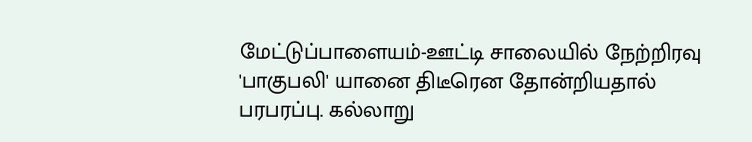மேட்டுப்பாளையம்-ஊட்டி சாலையில் நேற்றிரவு 'பாகுபலி' யானை திடீரென தோன்றியதால் பரபரப்பு. கல்லாறு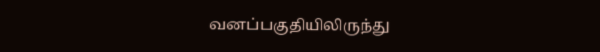வனப்பகுதியிலிருந்து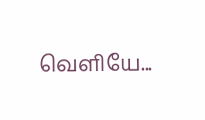வெளியே...